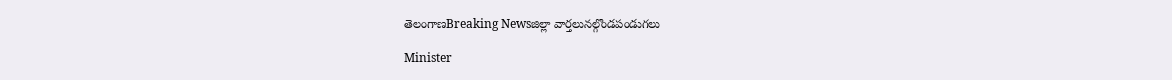తెలంగాణBreaking Newsజిల్లా వార్తలునల్గొండపండుగలు

Minister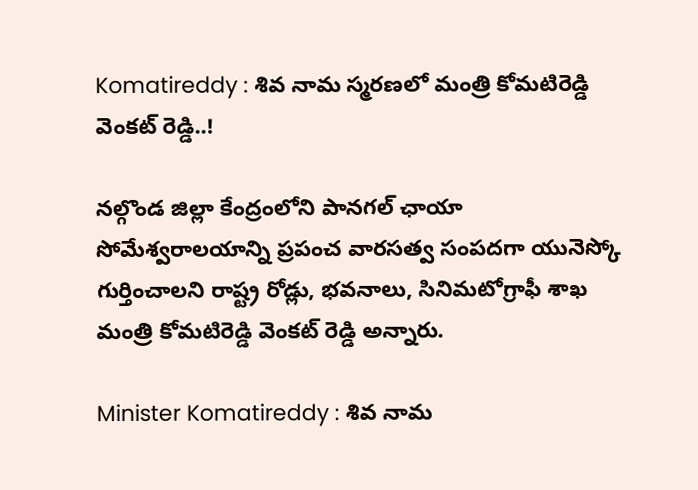Komatireddy : శివ నామ స్మరణలో మంత్రి కోమటిరెడ్డి వెంకట్ రెడ్డి..!

నల్గొండ జిల్లా కేంద్రంలోని పానగల్ ఛాయా సోమేశ్వరాలయాన్ని ప్రపంచ వారసత్వ సంపదగా యునెస్కో గుర్తించాలని రాష్ట్ర రోడ్లు, భవనాలు, సినిమటోగ్రాఫీ శాఖ మంత్రి కోమటిరెడ్డి వెంకట్ రెడ్డి అన్నారు.

Minister Komatireddy : శివ నామ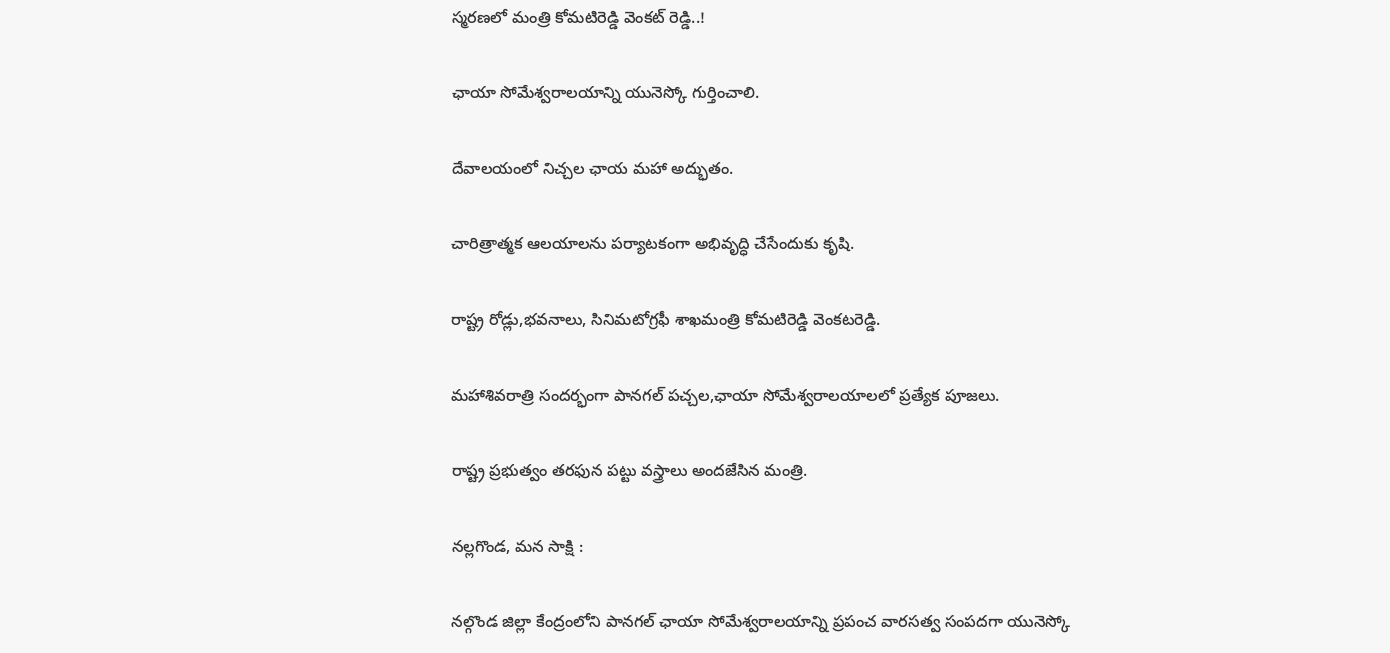స్మరణలో మంత్రి కోమటిరెడ్డి వెంకట్ రెడ్డి..!

ఛాయా సోమేశ్వరాలయాన్ని యునెస్కో గుర్తించాలి.

దేవాలయంలో నిచ్చల ఛాయ మహా అద్భుతం.

చారిత్రాత్మక ఆలయాలను పర్యాటకంగా అభివృద్ధి చేసేందుకు కృషి.

రాష్ట్ర రోడ్లు,భవనాలు, సినిమటోగ్రఫీ శాఖమంత్రి కోమటిరెడ్డి వెంకటరెడ్డి.

మహాశివరాత్రి సందర్భంగా పానగల్ పచ్చల,ఛాయా సోమేశ్వరాలయాలలో ప్రత్యేక పూజలు.

రాష్ట్ర ప్రభుత్వం తరఫున పట్టు వస్త్రాలు అందజేసిన మంత్రి.

నల్లగొండ, మన సాక్షి :

నల్గొండ జిల్లా కేంద్రంలోని పానగల్ ఛాయా సోమేశ్వరాలయాన్ని ప్రపంచ వారసత్వ సంపదగా యునెస్కో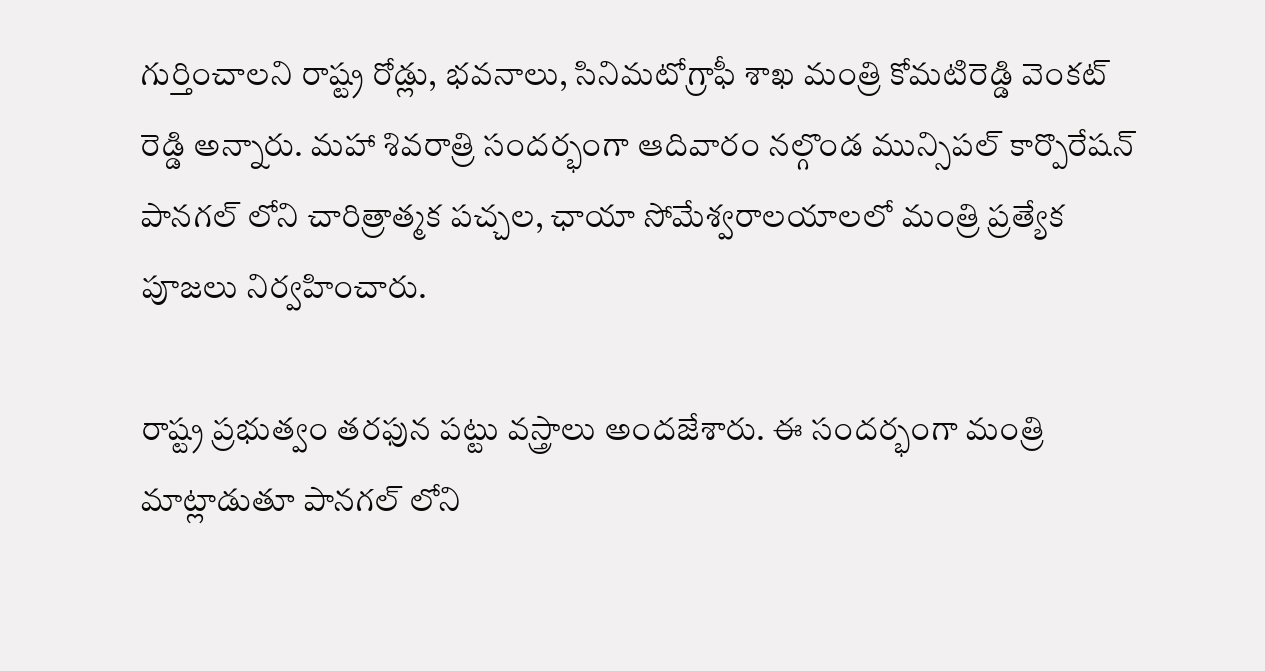గుర్తించాలని రాష్ట్ర రోడ్లు, భవనాలు, సినిమటోగ్రాఫీ శాఖ మంత్రి కోమటిరెడ్డి వెంకట్ రెడ్డి అన్నారు. మహా శివరాత్రి సందర్భంగా ఆదివారం నల్గొండ మున్సిపల్ కార్పొరేషన్ పానగల్ లోని చారిత్రాత్మక పచ్చల, ఛాయా సోమేశ్వరాలయాలలో మంత్రి ప్రత్యేక పూజలు నిర్వహించారు.

రాష్ట్ర ప్రభుత్వం తరఫున పట్టు వస్త్రాలు అందజేశారు. ఈ సందర్భంగా మంత్రి మాట్లాడుతూ పానగల్ లోని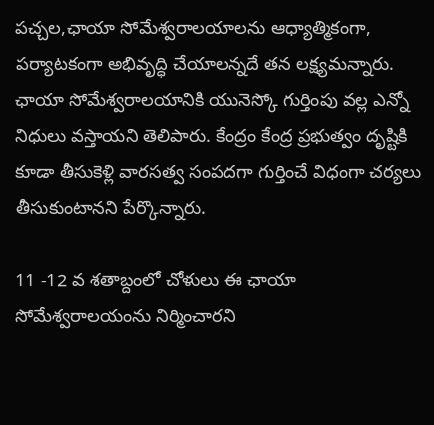పచ్చల,ఛాయా సోమేశ్వరాలయాలను ఆధ్యాత్మికంగా, పర్యాటకంగా అభివృద్ధి చేయాలన్నదే తన లక్ష్యమన్నారు. ఛాయా సోమేశ్వరాలయానికి యునెస్కో గుర్తింపు వల్ల ఎన్నో నిధులు వస్తాయని తెలిపారు. కేంద్రం కేంద్ర ప్రభుత్వం దృష్టికి కూడా తీసుకెళ్లి వారసత్వ సంపదగా గుర్తించే విధంగా చర్యలు తీసుకుంటానని పేర్కొన్నారు.

11 -12 వ శతాబ్దంలో చోళులు ఈ ఛాయా సోమేశ్వరాలయంను నిర్మించారని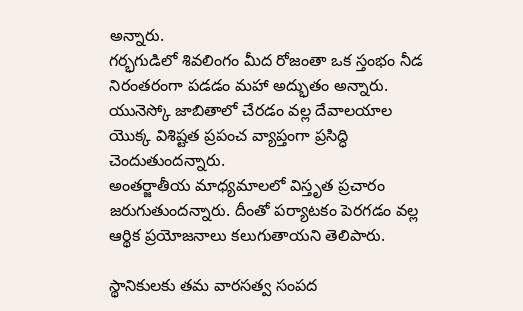అన్నారు.
గర్భగుడిలో శివలింగం మీద రోజంతా ఒక స్తంభం నీడ నిరంతరంగా పడడం మహా అద్భుతం అన్నారు. యునెస్కో జాబితాలో చేరడం వల్ల దేవాలయాల యొక్క విశిష్టత ప్రపంచ వ్యాప్తంగా ప్రసిద్ధి చెందుతుందన్నారు.
అంతర్జాతీయ మాధ్యమాలలో విస్తృత ప్రచారం జరుగుతుందన్నారు. దీంతో పర్యాటకం పెరగడం వల్ల ఆర్థిక ప్రయోజనాలు కలుగుతాయని తెలిపారు.

స్థానికులకు తమ వారసత్వ సంపద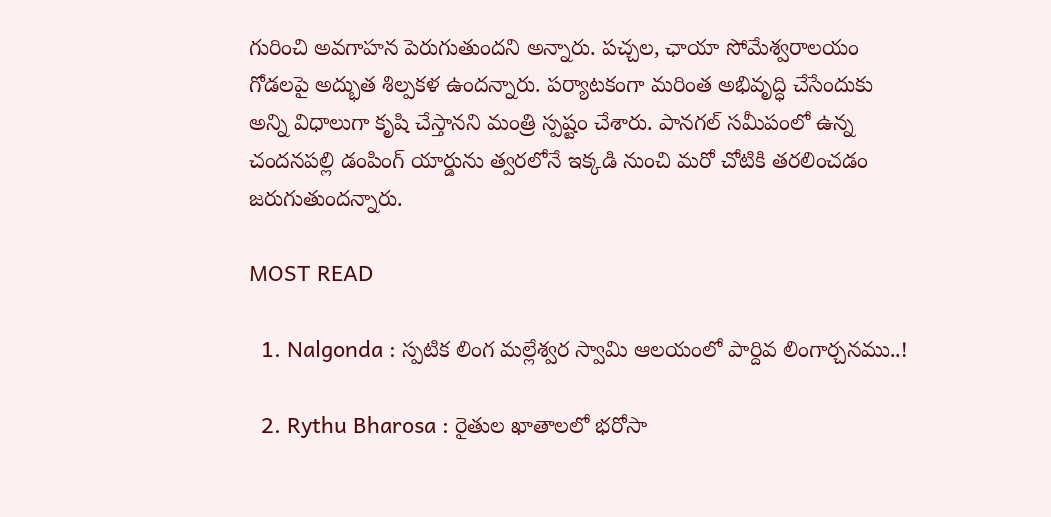గురించి అవగాహన పెరుగుతుందని అన్నారు. పచ్చల, ఛాయా సోమేశ్వరాలయం గోడలపై అద్భుత శిల్పకళ ఉందన్నారు. పర్యాటకంగా మరింత అభివృద్ధి చేసేందుకు అన్ని విధాలుగా కృషి చేస్తానని మంత్రి స్పష్టం చేశారు. పానగల్ సమీపంలో ఉన్న చందనపల్లి డంపింగ్ యార్డును త్వరలోనే ఇక్కడి నుంచి మరో చోటికి తరలించడం జరుగుతుందన్నారు.

MOST READ

  1. Nalgonda : స్పటిక లింగ మల్లేశ్వర స్వామి ఆలయంలో పార్దివ లింగార్చనము..!

  2. Rythu Bharosa : రైతుల ఖాతాలలో భరోసా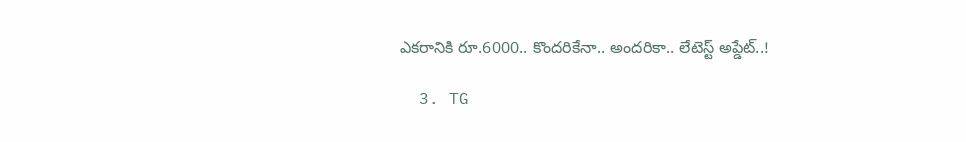ఎకరానికి రూ.6000.. కొందరికేనా.. అందరికా.. లేటెస్ట్ అప్డేట్..!

  3. TG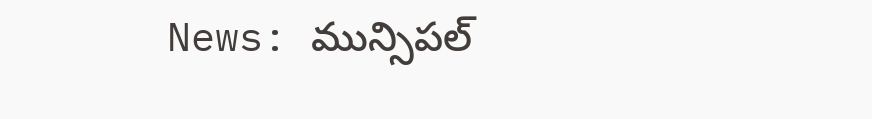News: మున్సిపల్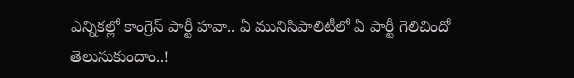ఎన్నికల్లో కాంగ్రెస్ పార్టీ హవా.. ఏ మునిసిపాలిటీలో ఏ పార్టీ గెలిచిందో తెలుసుకుందాం..!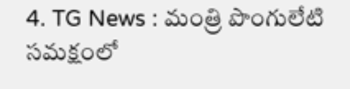4. TG News : మంత్రి పొంగులేటి సమక్షంలో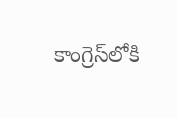కాంగ్రెస్‌లోకి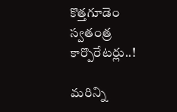కొత్తగూడెం స్వతంత్ర కార్పొరేటర్లు..!

మరిన్ని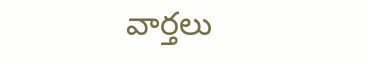వార్తలు